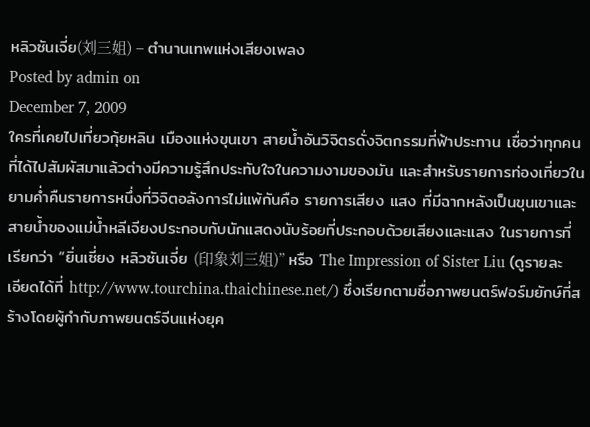หลิวซันเจี่ย(刘三姐) – ตำนานเทพแห่งเสียงเพลง
Posted by admin on
December 7, 2009
ใครที่เคยไปเที่ยวกุ้ยหลิน เมืองแห่งขุนเขา สายน้ำอันวิจิตรดั่งจิตกรรมที่ฟ้าประทาน เชื่อว่าทุกคนที่ได้ไปสัมผัสมาแล้วต่างมีความรู้สึกประทับใจในความงามของมัน และสำหรับรายการท่องเที่ยวในยามค่ำคืนรายการหนึ่งที่วิจิตอลังการไม่แพ้กันคือ รายการเสียง แสง ที่มีฉากหลังเป็นขุนเขาและสายน้ำของแม่น้ำหลีเจียงประกอบกับนักแสดงนับร้อยที่ประกอบด้วยเสียงและแสง ในรายการที่เรียกว่า “ยิ่นเซี่ยง หลิวซันเจี่ย (印象刘三姐)” หรือ The Impression of Sister Liu (ดูรายละเอียดได้ที่ http://www.tourchina.thaichinese.net/) ซึ่งเรียกตามชื่อภาพยนตร์ฟอร์มยักษ์ที่สร้างโดยผู้กำกับภาพยนตร์จีนแห่งยุค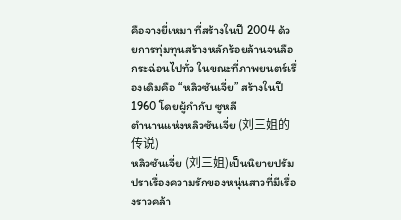คือจางยี่เหมา ที่สร้างในปี 2004 ด้วยการทุ่มทุนสร้างหลักร้อยล้านจนลือกระฉ่อนไปทั่ว ในขณะที่ภาพยนตร์เรื่องเดิมคือ “หลิวซันเจี่ย” สร้างในปี 1960 โดยผู้กำกับ ซูหลี
ตำนานแห่งหลิวซันเจี่ย (刘三姐的传说)
หลิวซันเจี่ย (刘三姐)เป็นนิยายปรัมปราเรื่องความรักของหนุ่นสาวที่มีเรื่องราวคล้า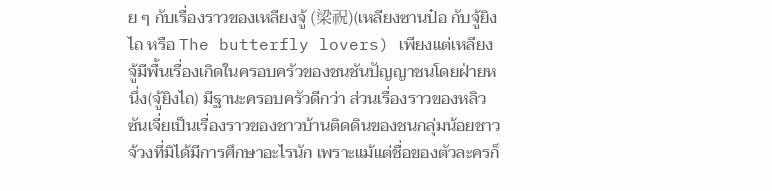ย ๆ กับเรื่องราวของเหลียงจู้ (梁祝)(เหลียงซานป๋อ กับจู้ยิงไถ หรือ The butterfly lovers) เพียงแต่เหลียงจู้มีพื้นเรื่องเกิดในครอบครัวของชนชันปัญญาชนโดยฝ่ายหนึ่ง(จู้ยิงไถ) มีฐานะครอบครัวดีกว่า ส่วนเรื่องราวของหลิวซันเจี่ยเป็นเรื่องราวของชาวบ้านติดดินของชนกลุ่มน้อยชาวจ้วงที่มิได้มีการศึกษาอะไรนัก เพราะแม้แต่ชื่อของตัวละครก็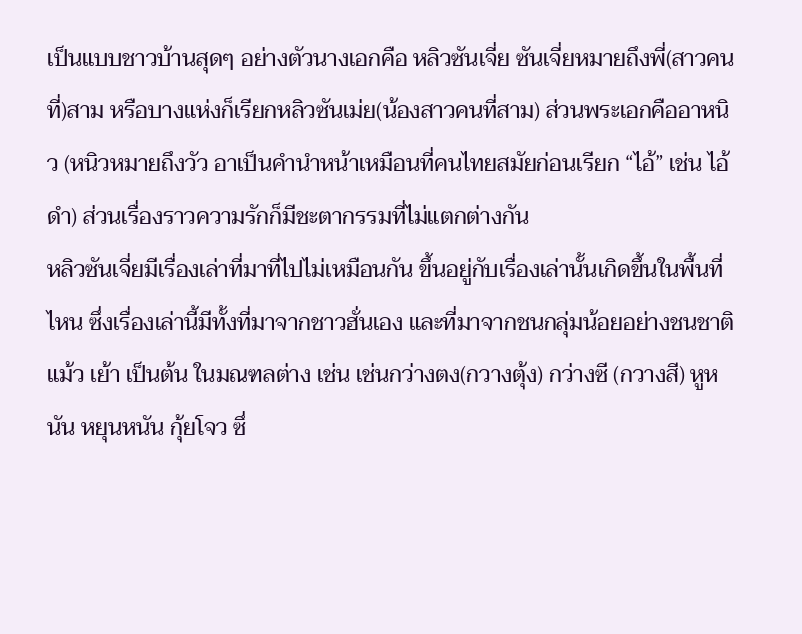เป็นแบบชาวบ้านสุดๆ อย่างตัวนางเอกคือ หลิวซันเจี่ย ซันเจี่ยหมายถึงพี่(สาวคนที่)สาม หรือบางแห่งก็เรียกหลิวซันเม่ย(น้องสาวคนที่สาม) ส่วนพระเอกคืออาหนิว (หนิวหมายถึงวัว อาเป็นคำนำหน้าเหมือนที่คนไทยสมัยก่อนเรียก “ไอ้” เช่น ไอ้ดำ) ส่วนเรื่องราวความรักก็มีชะตากรรมที่ไม่แตกต่างกัน
หลิวซันเจี่ยมีเรื่องเล่าที่มาที่ไปไม่เหมือนกัน ขึ้นอยู่กับเรื่องเล่านั้นเกิดขึ้นในพื้นที่ไหน ซึ่งเรื่องเล่านี้มีทั้งที่มาจากชาวฮั่นเอง และที่มาจากชนกลุ่มน้อยอย่างชนชาติแม้ว เย้า เป็นต้น ในมณฑลต่าง เช่น เช่นกว่างตง(กวางตุ้ง) กว่างซี (กวางสี) หูหนัน หยุนหนัน กุ้ยโจว ซึ่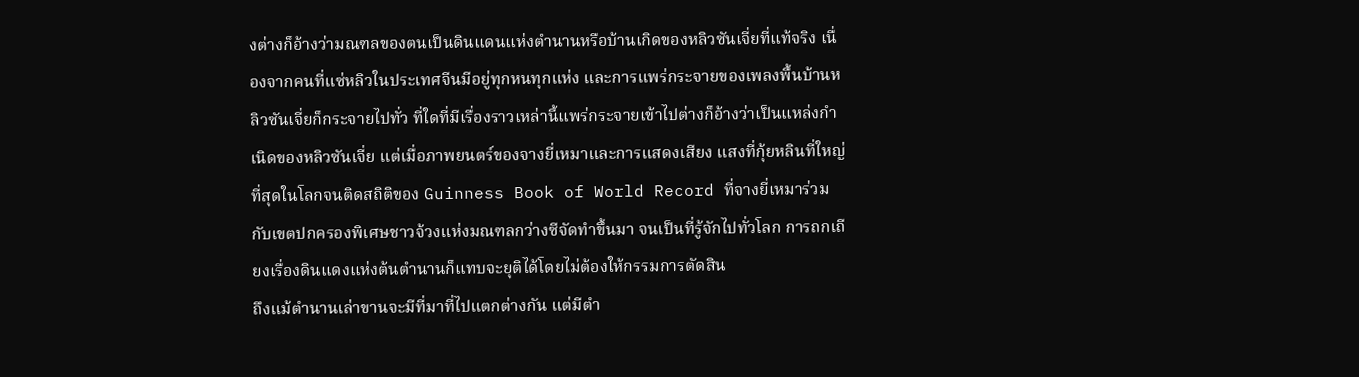งต่างก็อ้างว่ามณฑลของตนเป็นดินแดนแห่งตำนานหรือบ้านเกิดของหลิวซันเจี่ยที่แท้จริง เนื่องจากคนที่แซ่หลิวในประเทศจีนมีอยู่ทุกหนทุกแห่ง และการแพร่กระจายของเพลงพื้นบ้านหลิวซันเจี่ยก็กระจายไปทั่ว ที่ใดที่มีเรื่องราวเหล่านี้แพร่กระจายเข้าไปต่างก็อ้างว่าเป็นแหล่งกำเนิดของหลิวซันเจี่ย แต่เมื่อภาพยนตร์ของจางยี่เหมาและการแสดงเสียง แสงที่กุ้ยหลินที่ใหญ่ที่สุดในโลกจนติดสถิติของ Guinness Book of World Record ที่จางยี่เหมาร่วมกับเขตปกครองพิเศษชาวจ้วงแห่งมณฑลกว่างซีจัดทำขึ้นมา จนเป็นที่รู้จักไปทั่วโลก การถกเถียงเรื่องดินแดงแห่งต้นตำนานก็แทบจะยุติได้โดยไม่ต้องให้กรรมการตัดสิน
ถึงแม้ตำนานเล่าขานจะมีที่มาที่ไปแตกต่างกัน แต่มีตำ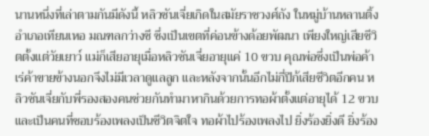นานหนึ่งที่เล่าตามกันมีดังนี้ หลิวซันเจี่ยเกิดในสมัยราชวงศ์ถัง ในหมู่บ้านหลานติ้ง อำเภอเทียนเหอ มณฑลกว่างซี ซึ่งเป็นเขตที่ค่อนข้างด้อยพัฒนา เพียงใหญ่เสียชีวิตตั้งแต่วัยเยาว์ แม่ก็เสียอายุเมื่อหลิวซันเจี่ยอายุแค่ 10 ขวบ คุณพ่อซึ่งเป็นพ่อค้าเร่ค้าขายข้างนอกจึงไม่มีเวลาดูแลลูก และหลังจากนั้นอีกไม่กี่ปีก้เสียชีวิตอีกคน หลิวซันเจี่ยกับพี่รองสองคนช่วยกันทำมาหากินด้วยการทอผ้าตั้งแต่อายุได้ 12 ขวบ และเป็นคนที่ชอบร้องเพลงเป็นชีวิตจิตใจ ทอผ้าไปร้องเพลงไป ยิ่งร้องยิ่งดี ยิ่งร้อง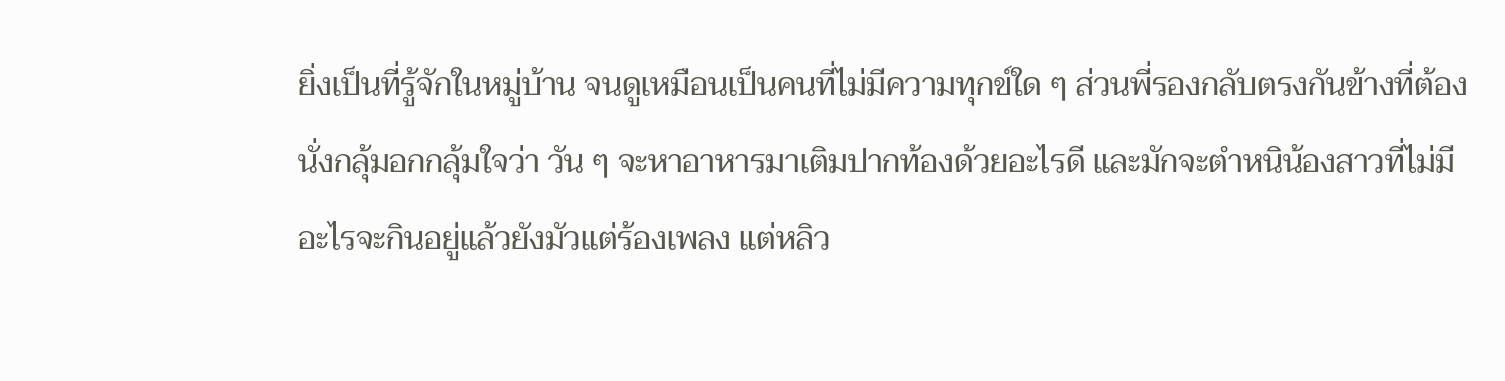ยิ่งเป็นที่รู้จักในหมู่บ้าน จนดูเหมือนเป็นคนที่ไม่มีความทุกข์ใด ๆ ส่วนพี่รองกลับตรงกันข้างที่ต้องนั่งกลุ้มอกกลุ้มใจว่า วัน ๆ จะหาอาหารมาเติมปากท้องด้วยอะไรดี และมักจะตำหนิน้องสาวที่ไม่มีอะไรจะกินอยู่แล้วยังมัวแต่ร้องเพลง แต่หลิว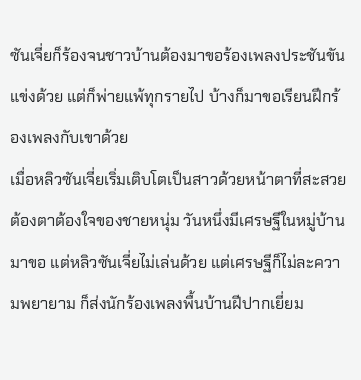ซันเจี่ยก็ร้องจนชาวบ้านต้องมาขอร้องเพลงประชันขันแข่งด้วย แต่ก็พ่ายแพ้ทุกรายไป บ้างก็มาขอเรียนฝึกร้องเพลงกับเขาด้วย
เมื่อหลิวซันเจี่ยเริ่มเติบโตเป็นสาวด้วยหน้าตาที่สะสวยต้องตาต้องใจของชายหนุ่ม วันหนึ่งมีเศรษฐีในหมู่บ้านมาขอ แต่หลิวซันเจี่ยไม่เล่นด้วย แต่เศรษฐีก็ไม่ละความพยายาม ก็ส่งนักร้องเพลงพื้นบ้านฝีปากเยี่ยม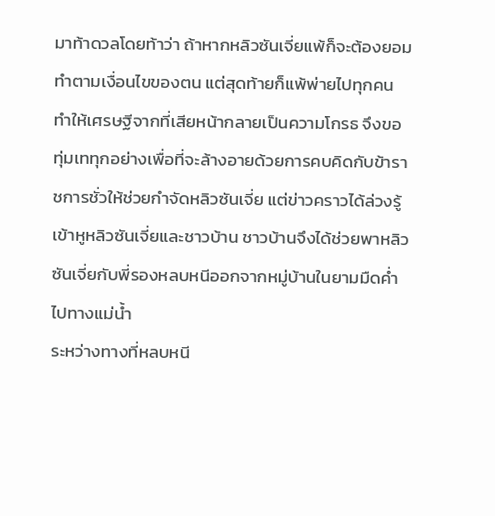มาท้าดวลโดยท้าว่า ถ้าหากหลิวซันเจี่ยแพ้ก็จะต้องยอมทำตามเงื่อนไขของตน แต่สุดท้ายก็แพ้พ่ายไปทุกคน ทำให้เศรษฐีจากที่เสียหน้ากลายเป็นความโกรธ จึงขอทุ่มเททุกอย่างเพื่อที่จะล้างอายด้วยการคบคิดกับข้าราชการชั่วให้ช่วยกำจัดหลิวซันเจี่ย แต่ข่าวคราวได้ล่วงรู้เข้าหูหลิวซันเจี่ยและชาวบ้าน ชาวบ้านจึงได้ช่วยพาหลิวซันเจี่ยกับพี่รองหลบหนีออกจากหมู่บ้านในยามมืดค่ำไปทางแม่น้ำ
ระหว่างทางที่หลบหนี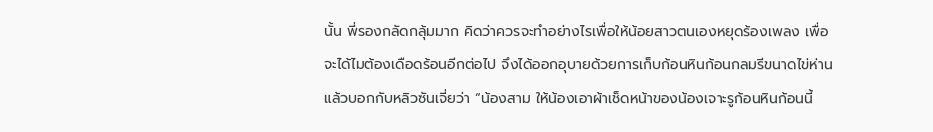นั้น พี่รองกลัดกลุ้มมาก คิดว่าควรจะทำอย่างไรเพื่อให้น้อยสาวตนเองหยุดร้องเพลง เพื่อจะได้ไมต้องเดือดร้อนอีกต่อไป จึงได้ออกอุบายด้วยการเก็บก้อนหินก้อนกลมรีขนาดไข่ห่าน แล้วบอกกับหลิวซันเจี่ยว่า “น้องสาม ให้น้องเอาผ้าเช็ดหน้าของน้องเจาะรูก้อนหินก้อนนี้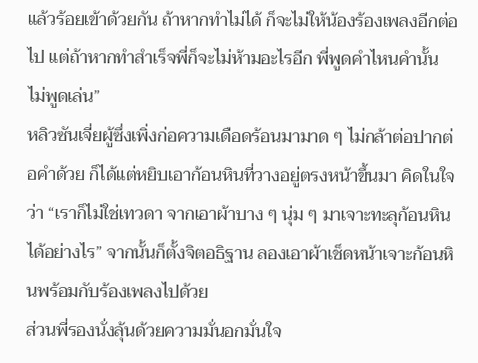แล้วร้อยเข้าด้วยกัน ถ้าหากทำไม่ได้ ก็จะไม่ให้น้องร้องเพลงอีกต่อไป แต่ถ้าหากทำสำเร็จพี่ก็จะไม่ห้ามอะไรอีก พี่พูดคำไหนคำนั้น ไม่พูดเล่น”
หลิวซันเจี่ยผู้ซึ่งเพิ่งก่อความเดือดร้อนมามาด ๆ ไม่กล้าต่อปากต่อคำด้วย ก็ได้แต่หยิบเอาก้อนหินที่วางอยู่ตรงหน้าขึ้นมา คิดในใจว่า “เราก็ไม่ใช่เทวดา จากเอาผ้าบาง ๆ นุ่ม ๆ มาเจาะทะลุก้อนหินได้อย่างไร” จากนั้นก็ตั้งจิตอธิฐาน ลองเอาผ้าเช็ดหน้าเจาะก้อนหินพร้อมกับร้องเพลงไปด้วย
ส่วนพี่รองนั่งลุ้นด้วยความมั่นอกมั่นใจ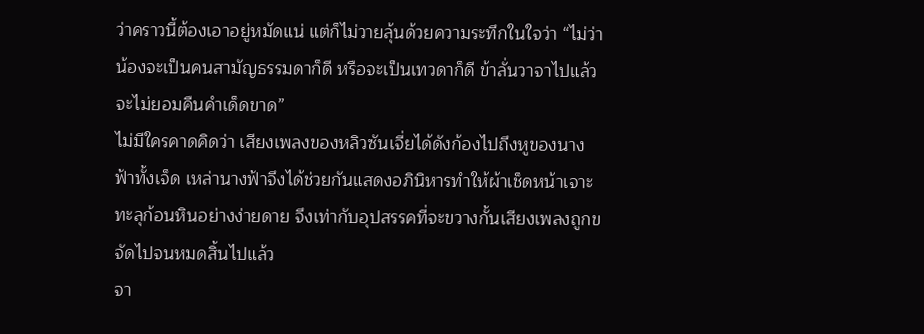ว่าคราวนี้ต้องเอาอยู่หมัดแน่ แต่ก็ไม่วายลุ้นด้วยความระทึกในใจว่า “ไม่ว่าน้องจะเป็นคนสามัญธรรมดาก็ดี หรือจะเป็นเทวดาก็ดี ข้าลั่นวาจาไปแล้วจะไม่ยอมคืนคำเด็ดขาด”
ไม่มีใครคาดคิดว่า เสียงเพลงของหลิวซันเจี่ยได้ดังก้องไปถึงหูของนางฟ้าทั้งเจ็ด เหล่านางฟ้าจึงได้ช่วยกันแสดงอภินิหารทำให้ผ้าเช็ดหน้าเจาะทะลุก้อนหินอย่างง่ายดาย จึงเท่ากับอุปสรรคที่จะขวางกั้นเสียงเพลงถูกขจัดไปจนหมดสิ้นไปแล้ว
จา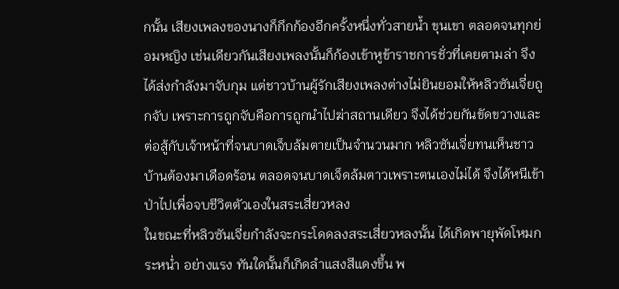กนั้น เสียงเพลงของนางก็กึกก้องอีกครั้งหนึ่งทั่วสายน้ำ ขุนเขา ตลอดจนทุกย่อมหญิง เช่นเดียวกันเสียงเพลงนั้นก็ก้องเข้าหูข้าราชการชั่วที่เคยตามล่า จึงได้ส่งกำลังมาจับกุม แต่ชาวบ้านผู้รักเสียงเพลงต่างไม่ยินยอมให้หลิวซันเจี่ยถูกจับ เพราะการถูกจับคือการถูกนำไปฆ่าสถานเดียว จึงได้ช่วยกันขัดขวางและต่อสู้กับเจ้าหน้าที่จนบาดเจ็บล้มตายเป็นจำนวนมาก หลิวซันเจี่ยทนเห็นชาวบ้านต้องมาเดือดร้อน ตลอดจนบาดเจ็ดล้มตาวเพราะตนเองไม่ได้ จึงได้หนีเข้าป่าไปเพื่อจบชีวิตตัวเองในสระเสี่ยวหลง
ในขณะที่หลิวซันเจี่ยกำลังจะกระโดดลงสระเสี่ยวหลงนั้น ได้เกิดพายุพัดโหมกระหน่ำ อย่างแรง ทันใดนั้นก็เกิดลำแสงสีแดงขึ้น พ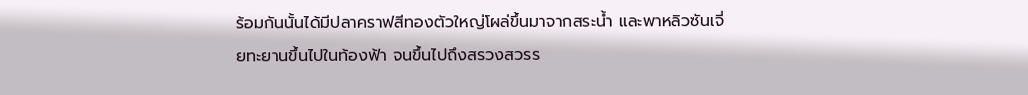ร้อมกันนั้นได้มีปลาคราฟสีทองตัวใหญ่โผล่ขึ้นมาจากสระน้ำ และพาหลิวซันเจี่ยทะยานขึ้นไปในท้องฟ้า จนขึ้นไปถึงสรวงสวรร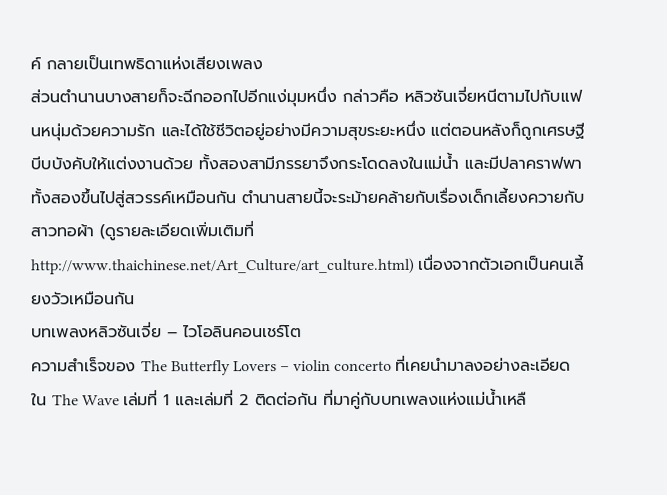ค์ กลายเป็นเทพธิดาแห่งเสียงเพลง
ส่วนตำนานบางสายก็จะฉีกออกไปอีกแง่มุมหนึ่ง กล่าวคือ หลิวซันเจี่ยหนีตามไปกับแฟนหนุ่มด้วยความรัก และได้ใช้ชีวิตอยู่อย่างมีความสุขระยะหนึ่ง แต่ตอนหลังก็ถูกเศรษฐีบีบบังคับให้แต่งงานด้วย ทั้งสองสามีภรรยาจึงกระโดดลงในแม่น้ำ และมีปลาคราฟพาทั้งสองขึ้นไปสู่สวรรค์เหมือนกัน ตำนานสายนี้จะระม้ายคล้ายกับเรื่องเด็กเลี้ยงควายกับสาวทอผ้า (ดูรายละเอียดเพิ่มเติมที่ http://www.thaichinese.net/Art_Culture/art_culture.html) เนื่องจากตัวเอกเป็นคนเลี้ยงวัวเหมือนกัน
บทเพลงหลิวซันเจี่ย – ไวโอลินคอนเชร์โต
ความสำเร็จของ The Butterfly Lovers – violin concerto ที่เคยนำมาลงอย่างละเอียดใน The Wave เล่มที่ 1 และเล่มที่ 2 ติดต่อกัน ที่มาคู่กับบทเพลงแห่งแม่น้ำเหลื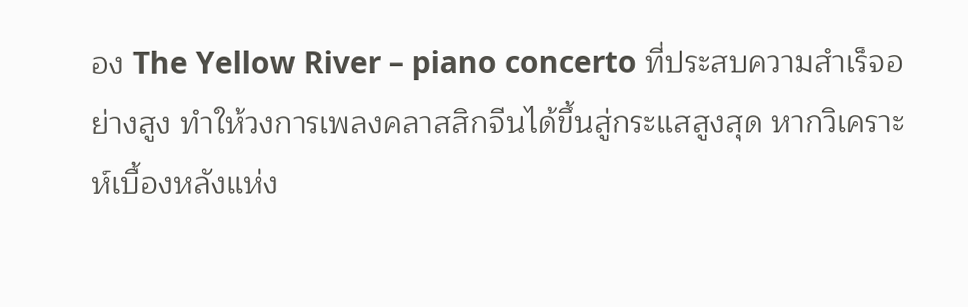อง The Yellow River – piano concerto ที่ประสบความสำเร็จอย่างสูง ทำให้วงการเพลงคลาสสิกจีนได้ขึ้นสู่กระแสสูงสุด หากวิเคราะห์เบื้องหลังแห่ง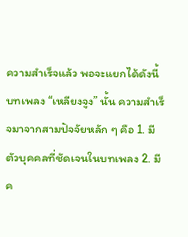ความสำเร็จแล้ว พอจะแยกได้ดังนี้
บทเพลง “เหลียงจูง” นั้น ความสำเร็จมาจากสามปัจจัยหลัก ๆ คือ 1. มีตัวบุคคลที่ชัดเจนในบทเพลง 2. มีค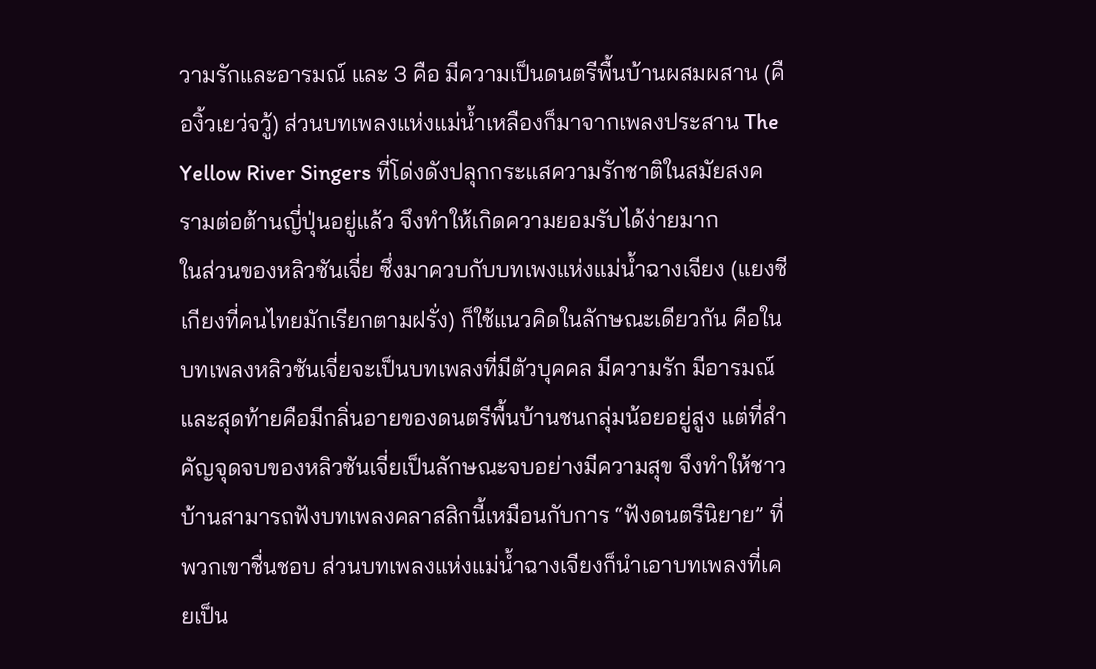วามรักและอารมณ์ และ 3 คือ มีความเป็นดนตรีพื้นบ้านผสมผสาน (คืองิ้วเยว่จวู้) ส่วนบทเพลงแห่งแม่น้ำเหลืองก็มาจากเพลงประสาน The Yellow River Singers ที่โด่งดังปลุกกระแสความรักชาติในสมัยสงครามต่อต้านญี่ปุ่นอยู่แล้ว จึงทำให้เกิดความยอมรับได้ง่ายมาก
ในส่วนของหลิวซันเจี่ย ซึ่งมาควบกับบทเพงแห่งแม่น้ำฉางเจียง (แยงซีเกียงที่คนไทยมักเรียกตามฝรั่ง) ก็ใช้แนวคิดในลักษณะเดียวกัน คือในบทเพลงหลิวซันเจี่ยจะเป็นบทเพลงที่มีตัวบุคคล มีความรัก มีอารมณ์ และสุดท้ายคือมีกลิ่นอายของดนตรีพื้นบ้านชนกลุ่มน้อยอยู่สูง แต่ที่สำคัญจุดจบของหลิวซันเจี่ยเป็นลักษณะจบอย่างมีความสุข จึงทำให้ชาวบ้านสามารถฟังบทเพลงคลาสสิกนี้เหมือนกับการ “ฟังดนตรีนิยาย” ที่พวกเขาชื่นชอบ ส่วนบทเพลงแห่งแม่น้ำฉางเจียงก็นำเอาบทเพลงที่เคยเป็น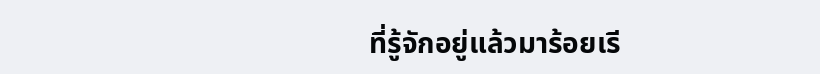ที่รู้จักอยู่แล้วมาร้อยเรี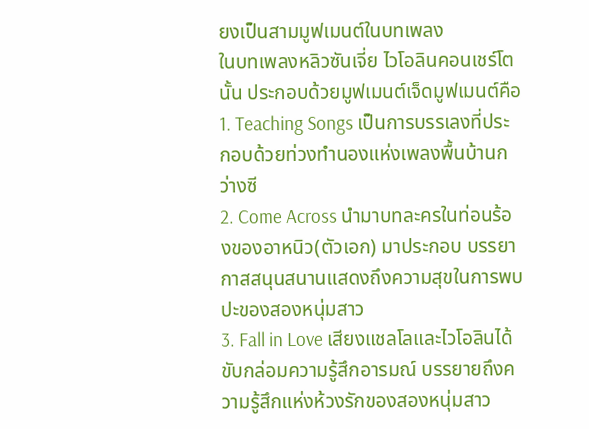ยงเป็นสามมูฟเมนต์ในบทเพลง
ในบทเพลงหลิวซันเจี่ย ไวโอลินคอนเชร์โตนั้น ประกอบด้วยมูฟเมนต์เจ็ดมูฟเมนต์คือ
1. Teaching Songs เป็นการบรรเลงที่ประกอบด้วยท่วงทำนองแห่งเพลงพื้นบ้านกว่างซี
2. Come Across นำมาบทละครในท่อนร้องของอาหนิว(ตัวเอก) มาประกอบ บรรยากาสสนุนสนานแสดงถึงความสุขในการพบปะของสองหนุ่มสาว
3. Fall in Love เสียงแชลโลและไวโอลินได้ขับกล่อมความรู้สึกอารมณ์ บรรยายถึงความรู้สึกแห่งห้วงรักของสองหนุ่มสาว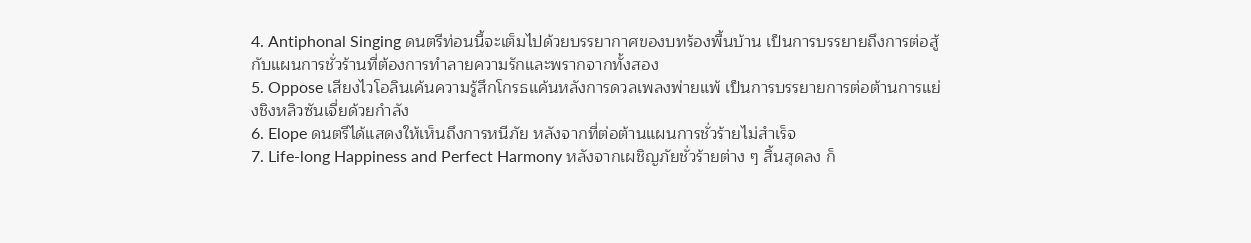4. Antiphonal Singing ดนตรีท่อนนี้จะเต็มไปด้วยบรรยากาศของบทร้องพื้นบ้าน เป็นการบรรยายถึงการต่อสู้กับแผนการชั่วร้านที่ต้องการทำลายความรักและพรากจากทั้งสอง
5. Oppose เสียงไวโอลินเค้นความรู้สึกโกรธแค้นหลังการดวลเพลงพ่ายแพ้ เป็นการบรรยายการต่อต้านการแย่งชิงหลิวซันเจี่ยด้วยกำลัง
6. Elope ดนตรีได้แสดงให้เห็นถึงการหนีภัย หลังจากที่ต่อต้านแผนการชั่วร้ายไม่สำเร็จ
7. Life-long Happiness and Perfect Harmony หลังจากเผชิญภัยชั่วร้ายต่าง ๆ สิ้นสุดลง ก็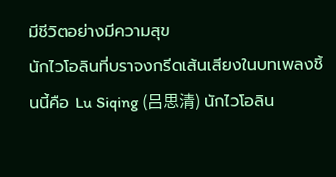มีชีวิตอย่างมีความสุข
นักไวโอลินที่บราจงกรีดเส้นเสียงในบทเพลงชิ้นนี้คือ Lu Siqing (吕思清) นักไวโอลิน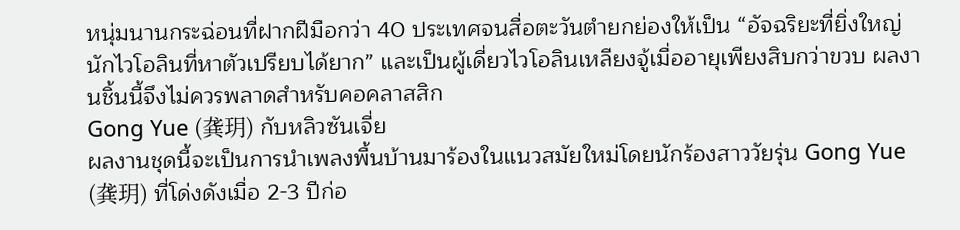หนุ่มนานกระฉ่อนที่ฝากฝีมือกว่า 40 ประเทศจนสื่อตะวันตำยกย่องให้เป็น “อัจฉริยะที่ยิ่งใหญ่ นักไวโอลินที่หาตัวเปรียบได้ยาก” และเป็นผู้เดี่ยวไวโอลินเหลียงจู้เมื่ออายุเพียงสิบกว่าขวบ ผลงานชิ้นนี้จึงไม่ควรพลาดสำหรับคอคลาสสิก
Gong Yue (龚玥) กับหลิวซันเจี่ย
ผลงานชุดนี้จะเป็นการนำเพลงพื้นบ้านมาร้องในแนวสมัยใหม่โดยนักร้องสาววัยรุ่น Gong Yue (龚玥) ที่โด่งดังเมื่อ 2-3 ปีก่อ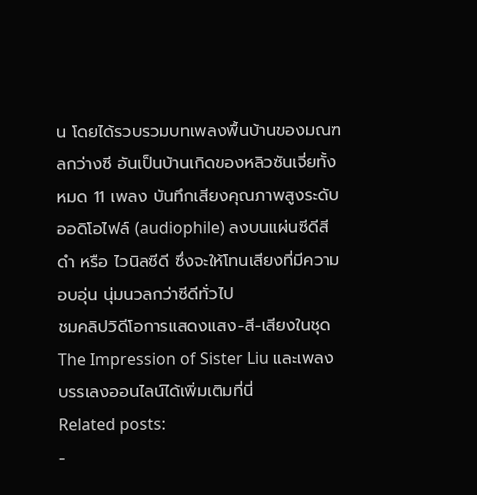น โดยได้รวบรวมบทเพลงพื้นบ้านของมณฑลกว่างซี อันเป็นบ้านเกิดของหลิวซันเจี่ยทั้งหมด 11 เพลง บันทึกเสียงคุณภาพสูงระดับออดิโอไฟล์ (audiophile) ลงบนแผ่นซีดีสีดำ หรือ ไวนิลซีดี ซึ่งจะให้โทนเสียงที่มีความอบอุ่น นุ่มนวลกว่าซีดีทั่วไป
ชมคลิปวิดีโอการแสดงแสง-สี-เสียงในชุด The Impression of Sister Liu และเพลงบรรเลงออนไลน์ได้เพิ่มเติมที่นี่
Related posts:
-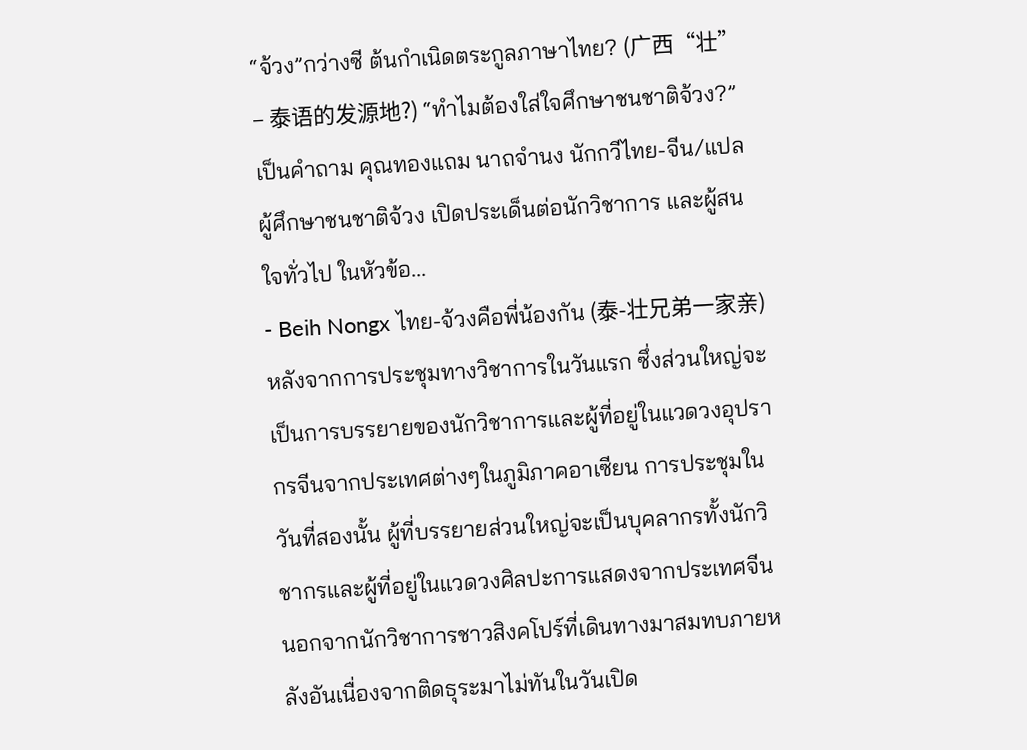“จ้วง”กว่างซี ต้นกำเนิดตระกูลภาษาไทย? (广西“壮” – 泰语的发源地?) “ทำไมต้องใส่ใจศึกษาชนชาติจ้วง?” เป็นคำถาม คุณทองแถม นาถจำนง นักกวีไทย-จีน/แปล ผู้ศึกษาชนชาติจ้วง เปิดประเด็นต่อนักวิชาการ และผู้สนใจทั่วไป ในหัวข้อ...
- Beih Nongx ไทย-จ้วงคือพี่น้องกัน (泰-壮兄弟一家亲) หลังจากการประชุมทางวิชาการในวันแรก ซึ่งส่วนใหญ่จะเป็นการบรรยายของนักวิชาการและผู้ที่อยู่ในแวดวงอุปรากรจีนจากประเทศต่างๆในภูมิภาคอาเซียน การประชุมในวันที่สองนั้น ผู้ที่บรรยายส่วนใหญ่จะเป็นบุคลากรทั้งนักวิชากรและผู้ที่อยู่ในแวดวงศิลปะการแสดงจากประเทศจีน นอกจากนักวิชาการชาวสิงคโปร์ที่เดินทางมาสมทบภายหลังอันเนื่องจากติดธุระมาไม่ทันในวันเปิด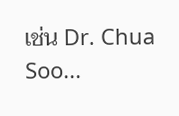เช่น Dr. Chua Soo...